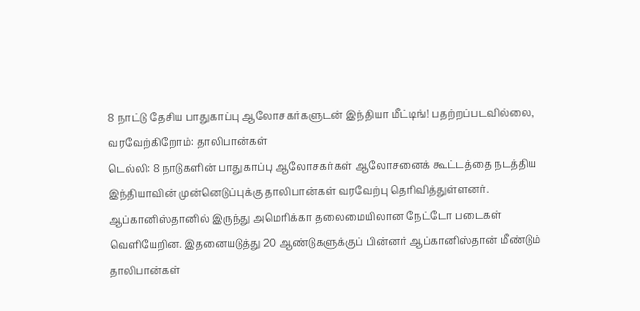8 நாட்டு தேசிய பாதுகாப்பு ஆலோசகர்களுடன் இந்தியா மீட்டிங்! பதற்றப்படவில்லை, வரவேற்கிறோம்: தாலிபான்கள்
டெல்லி: 8 நாடுகளின் பாதுகாப்பு ஆலோசகர்கள் ஆலோசனைக் கூட்டத்தை நடத்திய இந்தியாவின் முன்னெடுப்புக்கு தாலிபான்கள் வரவேற்பு தெரிவித்துள்ளனர்.
ஆப்கானிஸ்தானில் இருந்து அமெரிக்கா தலைமையிலான நேட்டோ படைகள் வெளியேறின. இதனையடுத்து 20 ஆண்டுகளுக்குப் பின்னர் ஆப்கானிஸ்தான் மீண்டும் தாலிபான்கள்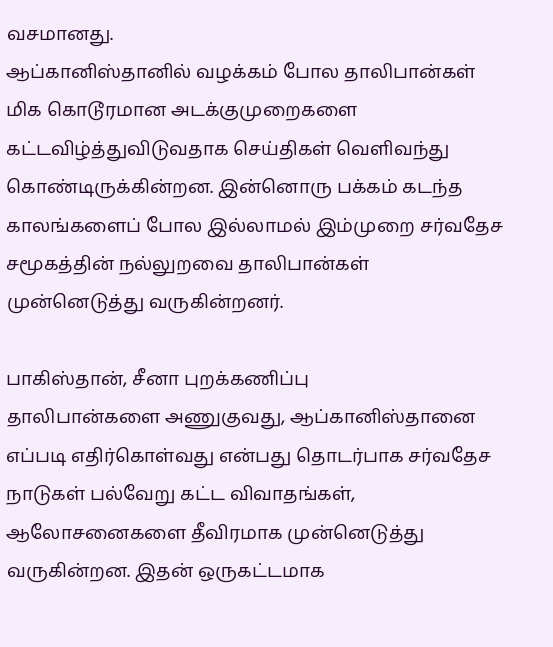வசமானது.
ஆப்கானிஸ்தானில் வழக்கம் போல தாலிபான்கள் மிக கொடூரமான அடக்குமுறைகளை கட்டவிழ்த்துவிடுவதாக செய்திகள் வெளிவந்து கொண்டிருக்கின்றன. இன்னொரு பக்கம் கடந்த காலங்களைப் போல இல்லாமல் இம்முறை சர்வதேச சமூகத்தின் நல்லுறவை தாலிபான்கள் முன்னெடுத்து வருகின்றனர்.

பாகிஸ்தான், சீனா புறக்கணிப்பு
தாலிபான்களை அணுகுவது, ஆப்கானிஸ்தானை எப்படி எதிர்கொள்வது என்பது தொடர்பாக சர்வதேச நாடுகள் பல்வேறு கட்ட விவாதங்கள், ஆலோசனைகளை தீவிரமாக முன்னெடுத்து வருகின்றன. இதன் ஒருகட்டமாக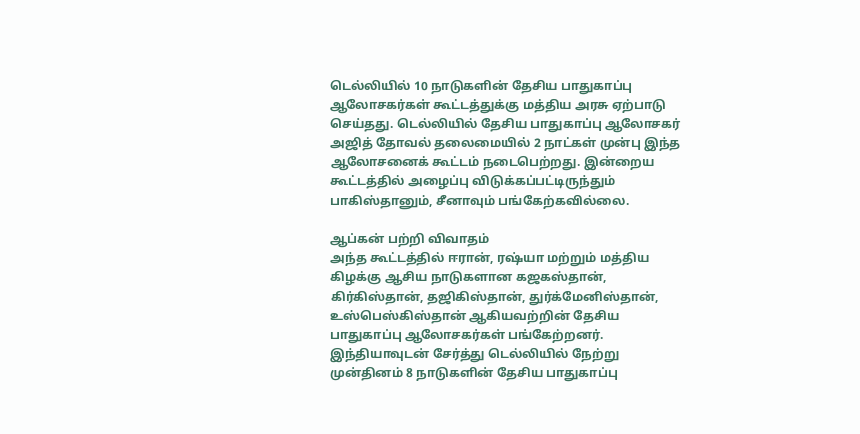டெல்லியில் 10 நாடுகளின் தேசிய பாதுகாப்பு ஆலோசகர்கள் கூட்டத்துக்கு மத்திய அரசு ஏற்பாடு செய்தது. டெல்லியில் தேசிய பாதுகாப்பு ஆலோசகர் அஜித் தோவல் தலைமையில் 2 நாட்கள் முன்பு இந்த ஆலோசனைக் கூட்டம் நடைபெற்றது. இன்றைய கூட்டத்தில் அழைப்பு விடுக்கப்பட்டிருந்தும் பாகிஸ்தானும், சீனாவும் பங்கேற்கவில்லை.

ஆப்கன் பற்றி விவாதம்
அந்த கூட்டத்தில் ஈரான், ரஷ்யா மற்றும் மத்திய கிழக்கு ஆசிய நாடுகளான கஜகஸ்தான், கிர்கிஸ்தான், தஜிகிஸ்தான், துர்க்மேனிஸ்தான், உஸ்பெஸ்கிஸ்தான் ஆகியவற்றின் தேசிய பாதுகாப்பு ஆலோசகர்கள் பங்கேற்றனர். இந்தியாவுடன் சேர்த்து டெல்லியில் நேற்று முன்தினம் 8 நாடுகளின் தேசிய பாதுகாப்பு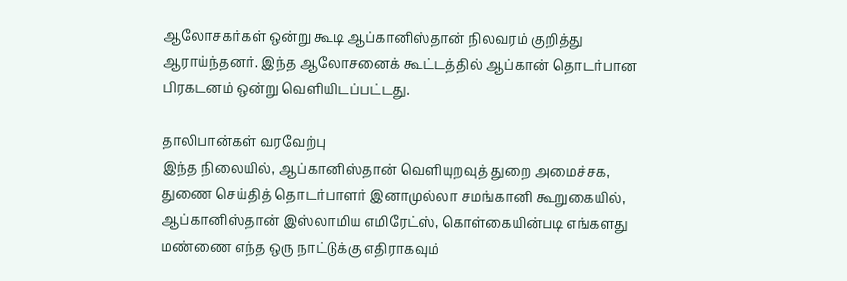ஆலோசகர்கள் ஒன்று கூடி ஆப்கானிஸ்தான் நிலவரம் குறித்து ஆராய்ந்தனர். இந்த ஆலோசனைக் கூட்டத்தில் ஆப்கான் தொடர்பான பிரகடனம் ஒன்று வெளியிடப்பட்டது.

தாலிபான்கள் வரவேற்பு
இந்த நிலையில், ஆப்கானிஸ்தான் வெளியுறவுத் துறை அமைச்சக, துணை செய்தித் தொடர்பாளர் இனாமுல்லா சமங்கானி கூறுகையில், ஆப்கானிஸ்தான் இஸ்லாமிய எமிரேட்ஸ், கொள்கையின்படி எங்களது மண்ணை எந்த ஒரு நாட்டுக்கு எதிராகவும்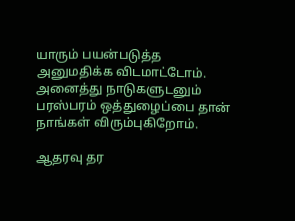யாரும் பயன்படுத்த அனுமதிக்க விடமாட்டோம். அனைத்து நாடுகளுடனும் பரஸ்பரம் ஒத்துழைப்பை தான் நாங்கள் விரும்புகிறோம்.

ஆதரவு தர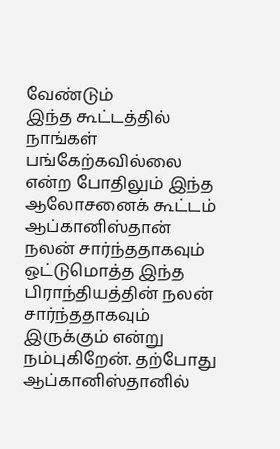வேண்டும்
இந்த கூட்டத்தில் நாங்கள் பங்கேற்கவில்லை என்ற போதிலும் இந்த ஆலோசனைக் கூட்டம் ஆப்கானிஸ்தான் நலன் சார்ந்ததாகவும் ஒட்டுமொத்த இந்த பிராந்தியத்தின் நலன் சார்ந்ததாகவும் இருக்கும் என்று நம்புகிறேன். தற்போது ஆப்கானிஸ்தானில்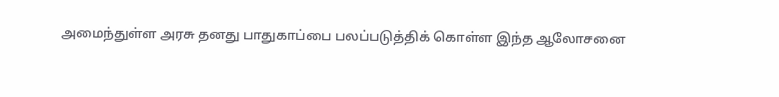அமைந்துள்ள அரசு தனது பாதுகாப்பை பலப்படுத்திக் கொள்ள இந்த ஆலோசனை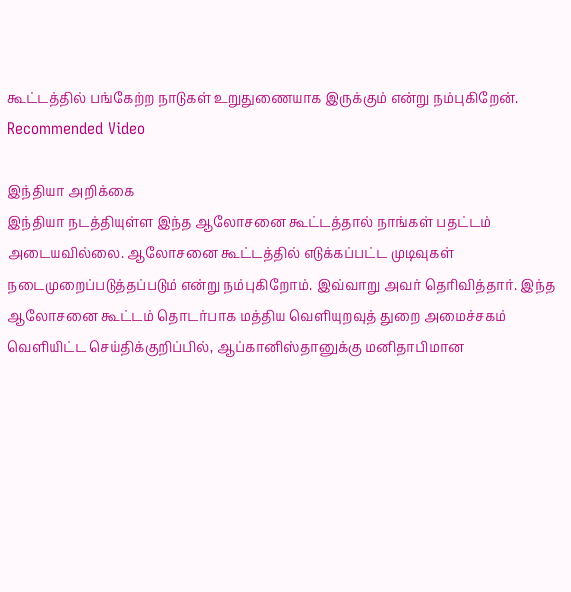கூட்டத்தில் பங்கேற்ற நாடுகள் உறுதுணையாக இருக்கும் என்று நம்புகிறேன்.
Recommended Video

இந்தியா அறிக்கை
இந்தியா நடத்தியுள்ள இந்த ஆலோசனை கூட்டத்தால் நாங்கள் பதட்டம் அடையவில்லை. ஆலோசனை கூட்டத்தில் எடுக்கப்பட்ட முடிவுகள் நடைமுறைப்படுத்தப்படும் என்று நம்புகிறோம். இவ்வாறு அவர் தெரிவித்தார். இந்த ஆலோசனை கூட்டம் தொடர்பாக மத்திய வெளியுறவுத் துறை அமைச்சகம் வெளியிட்ட செய்திக்குறிப்பில், ஆப்கானிஸ்தானுக்கு மனிதாபிமான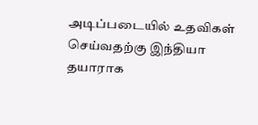அடிப்படையில் உதவிகள் செய்வதற்கு இந்தியா தயாராக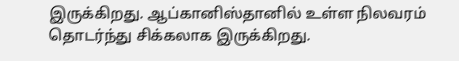இருக்கிறது. ஆப்கானிஸ்தானில் உள்ள நிலவரம் தொடர்ந்து சிக்கலாக இருக்கிறது.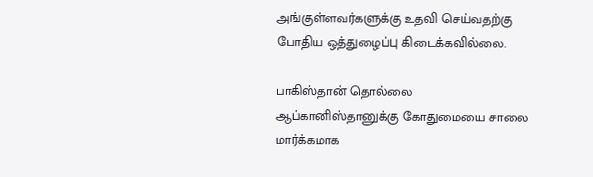அங்குள்ளவர்களுக்கு உதவி செய்வதற்கு போதிய ஒத்துழைப்பு கிடைக்கவில்லை.

பாகிஸ்தான் தொல்லை
ஆப்கானிஸ்தானுக்கு கோதுமையை சாலை மார்க்கமாக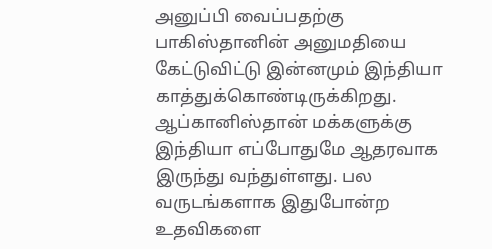அனுப்பி வைப்பதற்கு பாகிஸ்தானின் அனுமதியை கேட்டுவிட்டு இன்னமும் இந்தியா காத்துக்கொண்டிருக்கிறது. ஆப்கானிஸ்தான் மக்களுக்கு இந்தியா எப்போதுமே ஆதரவாக இருந்து வந்துள்ளது. பல வருடங்களாக இதுபோன்ற உதவிகளை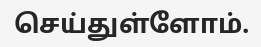செய்துள்ளோம்.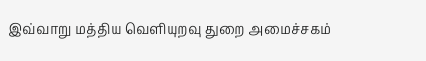இவ்வாறு மத்திய வெளியுறவு துறை அமைச்சகம்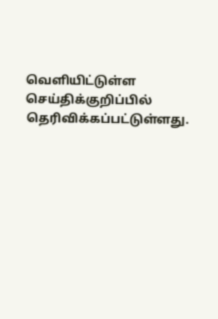வெளியிட்டுள்ள செய்திக்குறிப்பில் தெரிவிக்கப்பட்டுள்ளது.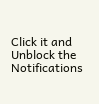Click it and Unblock the Notifications